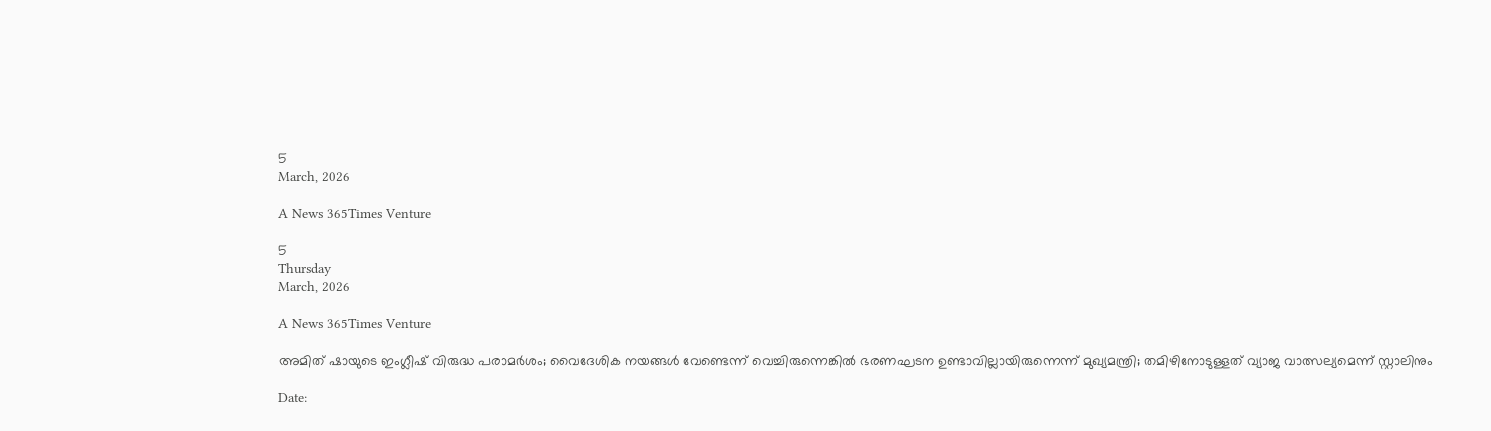5
March, 2026

A News 365Times Venture

5
Thursday
March, 2026

A News 365Times Venture

അമിത് ഷായുടെ ഇംഗ്ലീഷ് വിരുദ്ധ പരാമര്‍ശം; വൈദേശിക നയങ്ങള്‍ വേണ്ടെന്ന് വെച്ചിരുന്നെങ്കില്‍ ഭരണഘടന ഉണ്ടാവില്ലായിരുന്നെന്ന് മുഖ്യമന്ത്രി; തമിഴിനോടുള്ളത് വ്യാജ വാത്സല്യമെന്ന് സ്റ്റാലിനും

Date: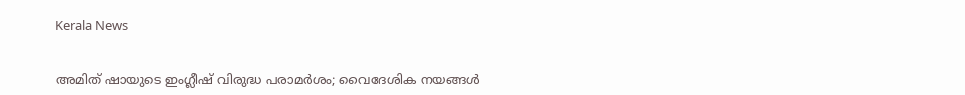Kerala News


അമിത് ഷായുടെ ഇംഗ്ലീഷ് വിരുദ്ധ പരാമര്‍ശം; വൈദേശിക നയങ്ങള്‍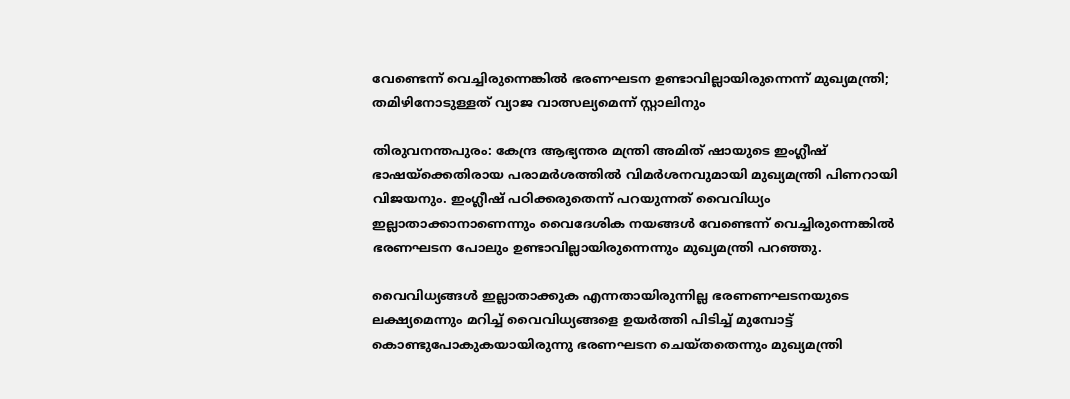വേണ്ടെന്ന് വെച്ചിരുന്നെങ്കില്‍ ഭരണഘടന ഉണ്ടാവില്ലായിരുന്നെന്ന് മുഖ്യമന്ത്രി; തമിഴിനോടുള്ളത് വ്യാജ വാത്സല്യമെന്ന് സ്റ്റാലിനും

തിരുവനന്തപുരം: കേന്ദ്ര ആഭ്യന്തര മന്ത്രി അമിത് ഷായുടെ ഇംഗ്ലീഷ് ഭാഷയ്‌ക്കെതിരായ പരാമര്‍ശത്തില്‍ വിമര്‍ശനവുമായി മുഖ്യമന്ത്രി പിണറായി വിജയനും. ഇംഗ്ലീഷ് പഠിക്കരുതെന്ന് പറയുന്നത് വൈവിധ്യം ഇല്ലാതാക്കാനാണെന്നും വൈദേശിക നയങ്ങള്‍ വേണ്ടെന്ന് വെച്ചിരുന്നെങ്കില്‍ ഭരണഘടന പോലും ഉണ്ടാവില്ലായിരുന്നെന്നും മുഖ്യമന്ത്രി പറഞ്ഞു.

വൈവിധ്യങ്ങള്‍ ഇല്ലാതാക്കുക എന്നതായിരുന്നില്ല ഭരണണഘടനയുടെ ലക്ഷ്യമെന്നും മറിച്ച് വൈവിധ്യങ്ങളെ ഉയര്‍ത്തി പിടിച്ച് മുമ്പോട്ട് കൊണ്ടുപോകുകയായിരുന്നു ഭരണഘടന ചെയ്തതെന്നും മുഖ്യമന്ത്രി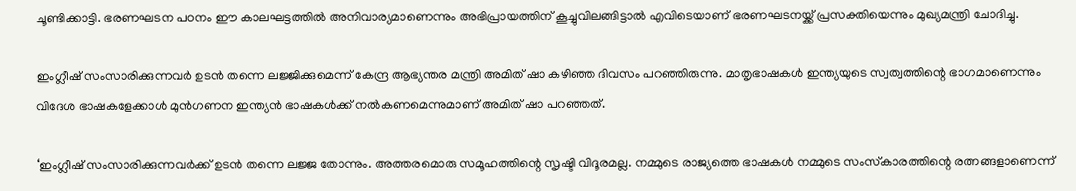ചൂണ്ടിക്കാട്ടി. ഭരണഘടന പഠനം ഈ കാലഘട്ടത്തില്‍ അനിവാര്യമാണെന്നും അഭിപ്രായത്തിന് കൂച്ചുവിലങ്ങിട്ടാല്‍ എവിടെയാണ് ഭരണഘടനയ്ക്ക് പ്രസക്തിയെന്നും മുഖ്യമന്ത്രി ചോദിച്ചു.

ഇംഗ്ലീഷ് സംസാരിക്കുന്നവര്‍ ഉടന്‍ തന്നെ ലജ്ജിക്കുമെന്ന് കേന്ദ്ര ആഭ്യന്തര മന്ത്രി അമിത് ഷാ കഴിഞ്ഞ ദിവസം പറഞ്ഞിരുന്നു. മാതൃഭാഷകള്‍ ഇന്ത്യയുടെ സ്വത്വത്തിന്റെ ഭാഗമാണെന്നും വിദേശ ഭാഷകളേക്കാള്‍ മുന്‍ഗണന ഇന്ത്യന്‍ ഭാഷകള്‍ക്ക് നല്‍കണമെന്നുമാണ് അമിത് ഷാ പറഞ്ഞത്.

‘ഇംഗ്ലീഷ് സംസാരിക്കുന്നവര്‍ക്ക് ഉടന്‍ തന്നെ ലജ്ജ തോന്നും. അത്തരമൊരു സമൂഹത്തിന്റെ സൃഷ്ടി വിദൂരമല്ല. നമ്മുടെ രാജ്യത്തെ ഭാഷകള്‍ നമ്മുടെ സംസ്‌കാരത്തിന്റെ രത്നങ്ങളാണെന്ന്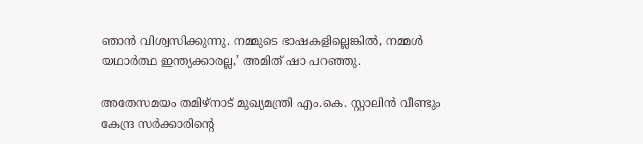ഞാന്‍ വിശ്വസിക്കുന്നു. നമ്മുടെ ഭാഷകളില്ലെങ്കില്‍, നമ്മള്‍ യഥാര്‍ത്ഥ ഇന്ത്യക്കാരല്ല,’ അമിത് ഷാ പറഞ്ഞു.

അതേസമയം തമിഴ്‌നാട് മുഖ്യമന്ത്രി എം.കെ. സ്റ്റാലിന്‍ വീണ്ടും കേന്ദ്ര സര്‍ക്കാരിന്റെ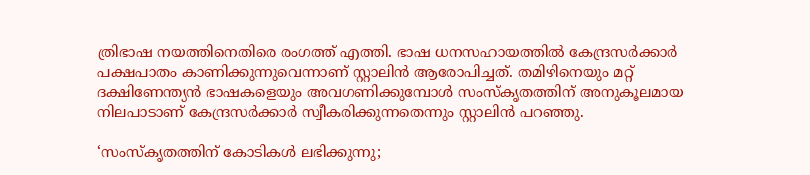ത്രിഭാഷ നയത്തിനെതിരെ രംഗത്ത് എത്തി. ഭാഷ ധനസഹായത്തില്‍ കേന്ദ്രസര്‍ക്കാര്‍ പക്ഷപാതം കാണിക്കുന്നുവെന്നാണ് സ്റ്റാലിന്‍ ആരോപിച്ചത്. തമിഴിനെയും മറ്റ് ദക്ഷിണേന്ത്യന്‍ ഭാഷകളെയും അവഗണിക്കുമ്പോള്‍ സംസ്‌കൃതത്തിന് അനുകൂലമായ നിലപാടാണ് കേന്ദ്രസര്‍ക്കാര്‍ സ്വീകരിക്കുന്നതെന്നും സ്റ്റാലിന്‍ പറഞ്ഞു.

‘സംസ്‌കൃതത്തിന് കോടികള്‍ ലഭിക്കുന്നു;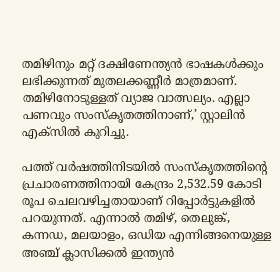തമിഴിനും മറ്റ് ദക്ഷിണേന്ത്യന്‍ ഭാഷകള്‍ക്കും ലഭിക്കുന്നത് മുതലക്കണ്ണീര്‍ മാത്രമാണ്. തമിഴിനോടുള്ളത് വ്യാജ വാത്സല്യം. എല്ലാ പണവും സംസ്‌കൃതത്തിനാണ്,’ സ്റ്റാലിന്‍ എക്‌സില്‍ കുറിച്ചു.

പത്ത് വര്‍ഷത്തിനിടയില്‍ സംസ്‌കൃതത്തിന്റെ പ്രചാരണത്തിനായി കേന്ദ്രം 2,532.59 കോടി രൂപ ചെലവഴിച്ചതായാണ് റിപ്പോര്‍ട്ടുകളില്‍ പറയുന്നത്. എന്നാല്‍ തമിഴ്, തെലുങ്ക്, കന്നഡ, മലയാളം, ഒഡിയ എന്നിങ്ങനെയുള്ള അഞ്ച് ക്ലാസിക്കല്‍ ഇന്ത്യന്‍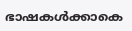ഭാഷകള്‍ക്കാകെ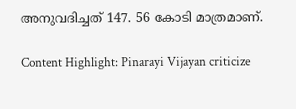അനുവദിച്ചത് 147. 56 കോടി മാത്രമാണ്.

Content Highlight: Pinarayi Vijayan criticize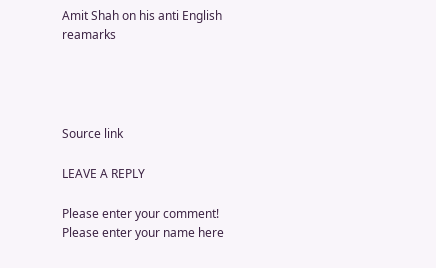Amit Shah on his anti English reamarks




Source link

LEAVE A REPLY

Please enter your comment!
Please enter your name here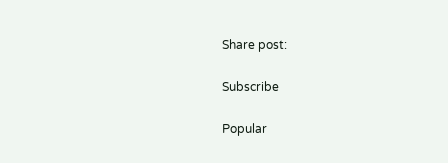Share post:

Subscribe

Popular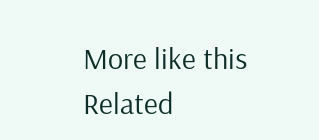More like this
Related